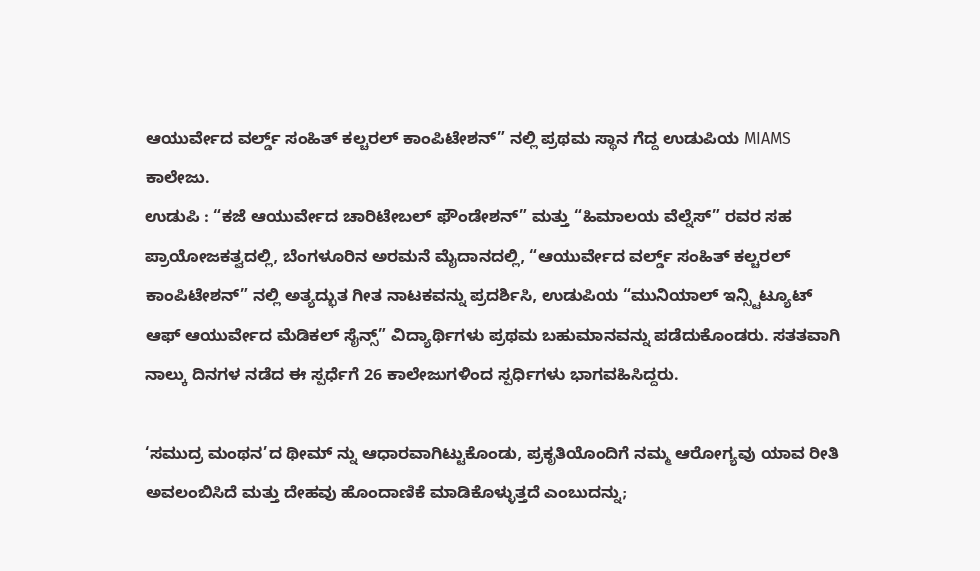ಆಯುರ್ವೇದ ವರ್ಲ್ಡ್ ಸಂಹಿತ್ ಕಲ್ಚರಲ್ ಕಾಂಪಿಟೇಶನ್” ನಲ್ಲಿ ಪ್ರಥಮ ಸ್ಥಾನ ಗೆದ್ದ ಉಡುಪಿಯ MIAMS ಕಾಲೇಜು.
ಉಡುಪಿ : “ಕಜೆ ಆಯುರ್ವೇದ ಚಾರಿಟೇಬಲ್ ಫೌಂಡೇಶನ್” ಮತ್ತು “ಹಿಮಾಲಯ ವೆಲ್ನೆಸ್” ರವರ ಸಹ ಪ್ರಾಯೋಜಕತ್ವದಲ್ಲಿ, ಬೆಂಗಳೂರಿನ ಅರಮನೆ ಮೈದಾನದಲ್ಲಿ, “ಆಯುರ್ವೇದ ವರ್ಲ್ಡ್ ಸಂಹಿತ್ ಕಲ್ಚರಲ್ ಕಾಂಪಿಟೇಶನ್” ನಲ್ಲಿ ಅತ್ಯದ್ಭುತ ಗೀತ ನಾಟಕವನ್ನು ಪ್ರದರ್ಶಿಸಿ, ಉಡುಪಿಯ “ಮುನಿಯಾಲ್ ಇನ್ಸ್ಟಿಟ್ಯೂಟ್ ಆಫ್ ಆಯುರ್ವೇದ ಮೆಡಿಕಲ್ ಸೈನ್ಸ್” ವಿದ್ಯಾರ್ಥಿಗಳು ಪ್ರಥಮ ಬಹುಮಾನವನ್ನು ಪಡೆದುಕೊಂಡರು. ಸತತವಾಗಿ ನಾಲ್ಕು ದಿನಗಳ ನಡೆದ ಈ ಸ್ಪರ್ಧೆಗೆ 26 ಕಾಲೇಜುಗಳಿಂದ ಸ್ಪರ್ಧಿಗಳು ಭಾಗವಹಿಸಿದ್ದರು.

‘ಸಮುದ್ರ ಮಂಥನ’ದ ಥೀಮ್ ನ್ನು ಆಧಾರವಾಗಿಟ್ಟುಕೊಂಡು, ಪ್ರಕೃತಿಯೊಂದಿಗೆ ನಮ್ಮ ಆರೋಗ್ಯವು ಯಾವ ರೀತಿ ಅವಲಂಬಿಸಿದೆ ಮತ್ತು ದೇಹವು ಹೊಂದಾಣಿಕೆ ಮಾಡಿಕೊಳ್ಳುತ್ತದೆ ಎಂಬುದನ್ನು;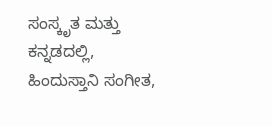ಸಂಸ್ಕೃತ ಮತ್ತು ಕನ್ನಡದಲ್ಲಿ, ಹಿಂದುಸ್ತಾನಿ ಸಂಗೀತ,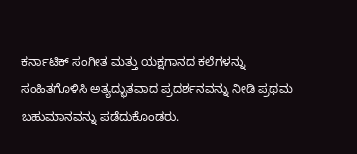ಕರ್ನಾಟಿಕ್ ಸಂಗೀತ ಮತ್ತು ಯಕ್ಷಗಾನದ ಕಲೆಗಳನ್ನು ಸಂಹಿತಗೊಳಿಸಿ ಅತ್ಯದ್ಭುತವಾದ ಪ್ರದರ್ಶನವನ್ನು ನೀಡಿ ಪ್ರಥಮ ಬಹುಮಾನವನ್ನು ಪಡೆದುಕೊಂಡರು.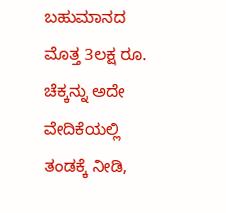ಬಹುಮಾನದ ಮೊತ್ತ 3ಲಕ್ಷ ರೂ. ಚೆಕ್ಕನ್ನು ಅದೇ ವೇದಿಕೆಯಲ್ಲಿ ತಂಡಕ್ಕೆ ನೀಡಿ,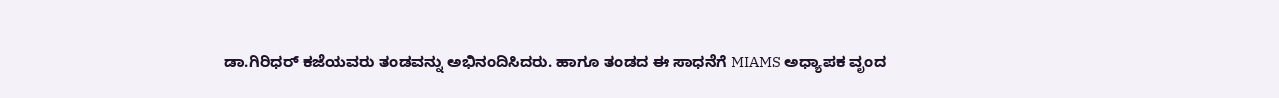ಡಾ.ಗಿರಿಧರ್ ಕಜೆಯವರು ತಂಡವನ್ನು ಅಭಿನಂದಿಸಿದರು. ಹಾಗೂ ತಂಡದ ಈ ಸಾಧನೆಗೆ MIAMS ಅಧ್ಯಾಪಕ ವೃಂದ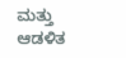ಮತ್ತು ಆಡಳಿತ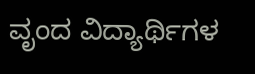ವೃಂದ ವಿದ್ಯಾರ್ಥಿಗಳ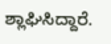ಶ್ಲಾಘಿಸಿದ್ದಾರೆ.